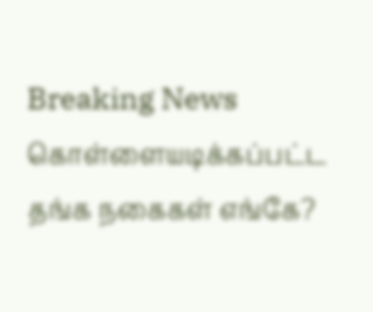Breaking News
கொள்ளையடிக்கப்பட்ட தங்க நகைகள் எங்கே?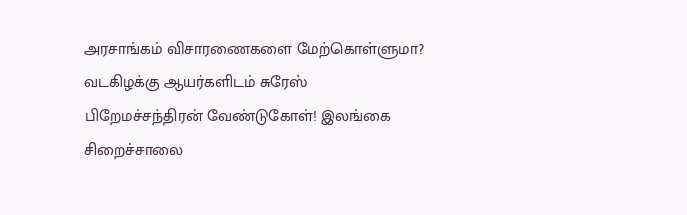அரசாங்கம் விசாரணைகளை மேற்கொள்ளுமா? வடகிழக்கு ஆயர்களிடம் சுரேஸ் பிறேமச்சந்திரன் வேண்டுகோள்! இலங்கை சிறைச்சாலை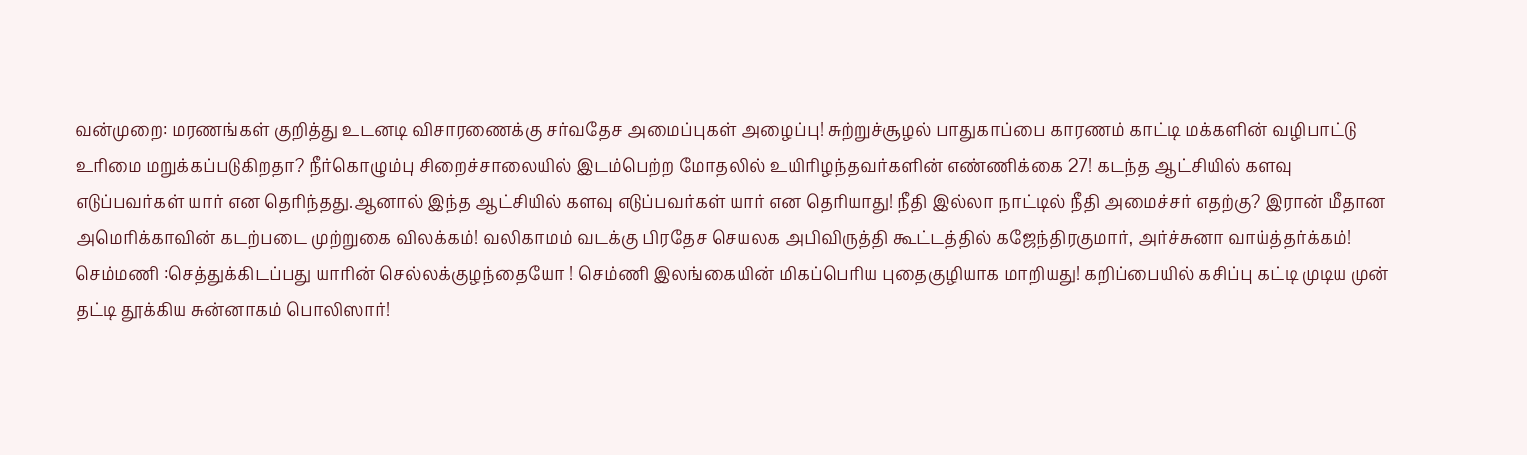வன்முறை: மரணங்கள் குறித்து உடனடி விசாரணைக்கு சர்வதேச அமைப்புகள் அழைப்பு! சுற்றுச்சூழல் பாதுகாப்பை காரணம் காட்டி மக்களின் வழிபாட்டு உரிமை மறுக்கப்படுகிறதா? நீர்கொழும்பு சிறைச்சாலையில் இடம்பெற்ற மோதலில் உயிரிழந்தவர்களின் எண்ணிக்கை 27! கடந்த ஆட்சியில் களவு எடுப்பவர்கள் யார் என தெரிந்தது.ஆனால் இந்த ஆட்சியில் களவு எடுப்பவர்கள் யார் என தெரியாது! நீதி இல்லா நாட்டில் நீதி அமைச்சர் எதற்கு? இரான் மீதான அமெரிக்காவின் கடற்படை முற்றுகை விலக்கம்! வலிகாமம் வடக்கு பிரதேச செயலக அபிவிருத்தி கூட்டத்தில் கஜேந்திரகுமார், அர்ச்சுனா வாய்த்தர்க்கம்! செம்மணி :செத்துக்கிடப்பது யாரின் செல்லக்குழந்தையோ ! செம்ணி இலங்கையின் மிகப்பெரிய புதைகுழியாக மாறியது! கறிப்பையில் கசிப்பு கட்டி முடிய முன் தட்டி தூக்கிய சுன்னாகம் பொலிஸார்!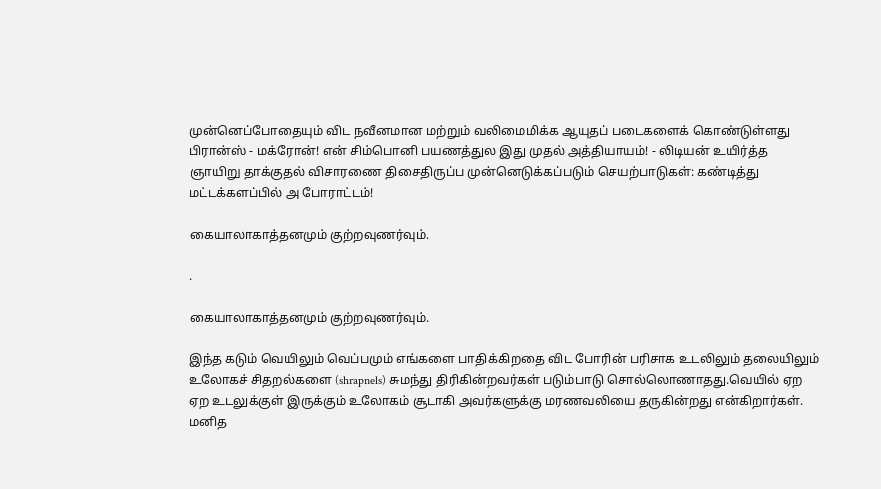முன்னெப்போதையும் விட நவீனமான மற்றும் வலிமைமிக்க ஆயுதப் படைகளைக் கொண்டுள்ளது பிரான்ஸ் - மக்ரோன்! என் சிம்பொனி பயணத்துல இது முதல் அத்தியாயம்! - லிடியன் உயிர்த்த ஞாயிறு தாக்குதல் விசாரணை திசைதிருப்ப முன்னெடுக்கப்படும் செயற்பாடுகள்: கண்டித்து மட்டக்களப்பில் அ போராட்டம்!

கையாலாகாத்தனமும் குற்றவுணர்வும்.

.

கையாலாகாத்தனமும் குற்றவுணர்வும்.

இந்த கடும் வெயிலும் வெப்பமும் எங்களை பாதிக்கிறதை விட போரின் பரிசாக உடலிலும் தலையிலும் உலோகச் சிதறல்களை (shrapnels) சுமந்து திரிகின்றவர்கள் படும்பாடு சொல்லொணாதது.வெயில் ஏற ஏற உடலுக்குள் இருக்கும் உலோகம் சூடாகி அவர்களுக்கு மரணவலியை தருகின்றது என்கிறார்கள்.
மனித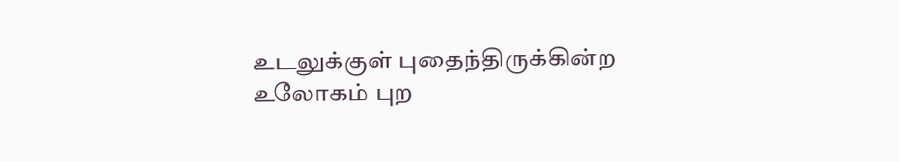உடலுக்குள் புதைந்திருக்கின்ற உலோகம் புற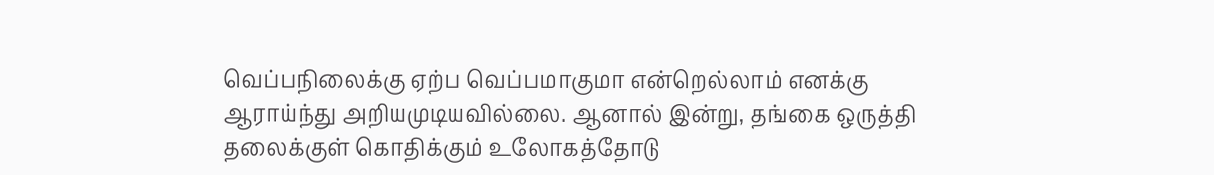வெப்பநிலைக்கு ஏற்ப வெப்பமாகுமா என்றெல்லாம் எனக்கு ஆராய்ந்து அறியமுடியவில்லை. ஆனால் இன்று, தங்கை ஒருத்தி தலைக்குள் கொதிக்கும் உலோகத்தோடு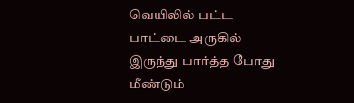வெயிலில் பட்ட பாட்டை அருகில் இருந்து பார்த்த போது மீண்டும்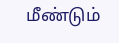மீண்டும்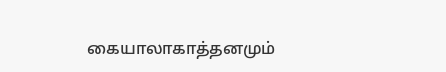கையாலாகாத்தனமும்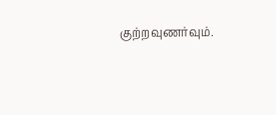குற்றவுணர்வும்.